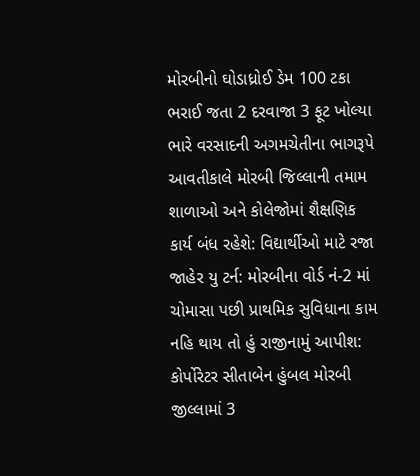મોરબીનો ઘોડાધ્રોઈ ડેમ 100 ટકા ભરાઈ જતા 2 દરવાજા 3 ફૂટ ખોલ્યા ભારે વરસાદની અગમચેતીના ભાગરૂપે આવતીકાલે મોરબી જિલ્લાની તમામ શાળાઓ અને કોલેજોમાં શૈક્ષણિક કાર્ય બંધ રહેશે: વિદ્યાર્થીઓ માટે રજા જાહેર યુ ટર્ન: મોરબીના વોર્ડ નં-2 માં ચોમાસા પછી પ્રાથમિક સુવિધાના કામ નહિ થાય તો હું રાજીનામું આપીશ: કોર્પોરેટર સીતાબેન હુંબલ મોરબી જીલ્લામાં 3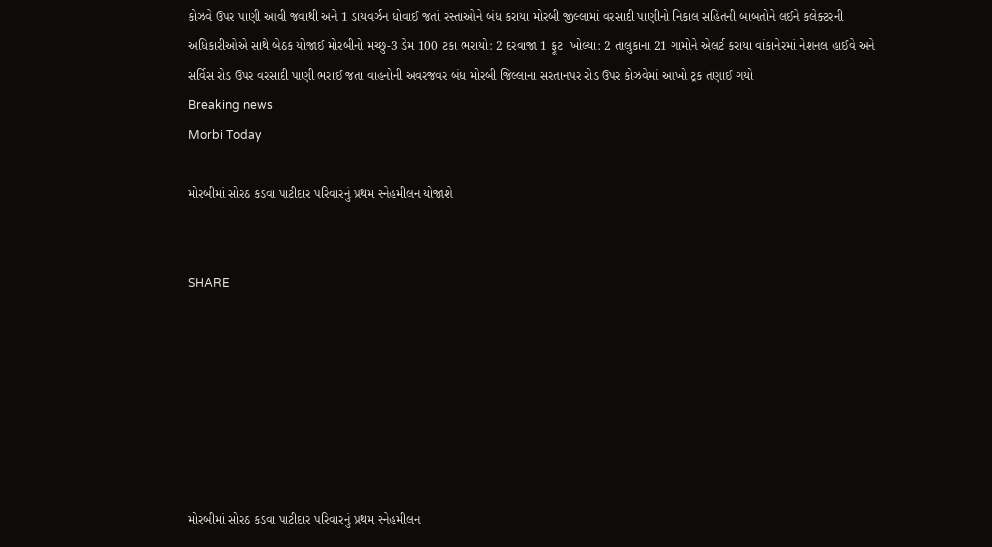કોઝવે ઉપર પાણી આવી જવાથી અને 1 ડાયવર્ઝન ધોવાઈ જતાં રસ્તાઓને બંધ કરાયા મોરબી જીલ્લામાં વરસાદી પાણીનો નિકાલ સહિતની બાબતોને લઈને કલેક્ટરની અધિકારીઓએ સાથે બેઠક યોજાઈ મોરબીનો મચ્છુ-3 ડેમ 100 ટકા ભરાયો: 2 દરવાજા 1 ફૂટ  ખોલ્યા: 2 તાલુકાના 21 ગામોને એલર્ટ કરાયા વાંકાનેરમાં નેશનલ હાઈવે અને સર્વિસ રોડ ઉપર વરસાદી પાણી ભરાઈ જતા વાહનોની અવરજવર બંધ મોરબી જિલ્લાના સરતાનપર રોડ ઉપર કોઝવેમાં આખો ટ્રક તણાઈ ગયો
Breaking news
Morbi Today

મોરબીમાં સોરઠ કડવા પાટીદાર પરિવારનું પ્રથમ સ્નેહમીલન યોજાશે


SHARE







મોરબીમાં સોરઠ કડવા પાટીદાર પરિવારનું પ્રથમ સ્નેહમીલન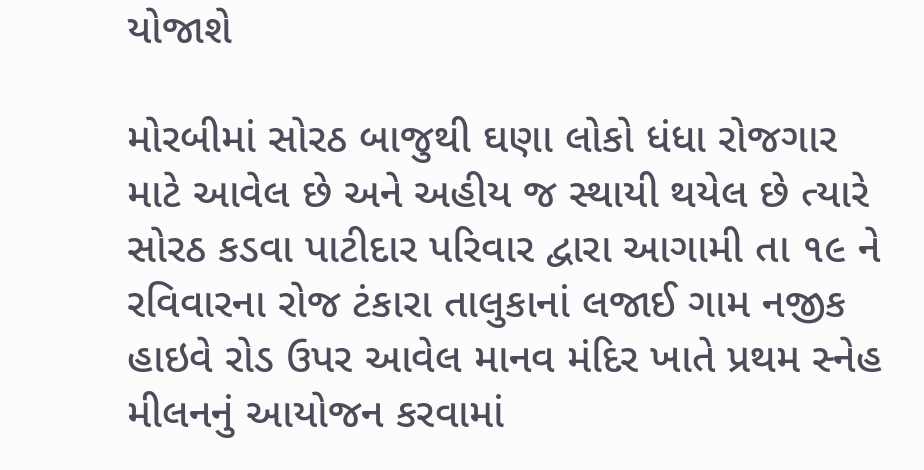યોજાશે

મોરબીમાં સોરઠ બાજુથી ઘણા લોકો ધંધા રોજગાર માટે આવેલ છે અને અહીય જ સ્થાયી થયેલ છે ત્યારે સોરઠ કડવા પાટીદાર પરિવાર દ્વારા આગામી તા ૧૯ ને રવિવારના રોજ ટંકારા તાલુકાનાં લજાઈ ગામ નજીક હાઇવે રોડ ઉપર આવેલ માનવ મંદિર ખાતે પ્રથમ સ્નેહ મીલનનું આયોજન કરવામાં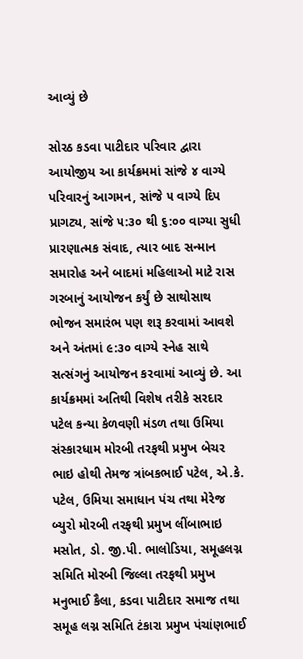આવ્યું છે

સોરઠ કડવા પાટીદાર પરિવાર દ્વારા આયોજીય આ કાર્યક્રમમાં સાંજે ૪ વાગ્યે પરિવારનું આગમન, સાંજે ૫ વાગ્યે દિપ પ્રાગટ્ય, સાંજે ૫:૩૦ થી ૬:૦૦ વાગ્યા સુધી પ્રારણાત્મક સંવાદ, ત્યાર બાદ સન્માન સમારોહ અને બાદમાં મહિલાઓ માટે રાસ ગરબાનું આયોજન કર્યું છે સાથોસાથ ભોજન સમારંભ પણ શરૂ કરવામાં આવશે અને અંતમાં ૯:૩૦ વાગ્યે સ્નેહ સાથે સત્સંગનું આયોજન કરવામાં આવ્યું છે. આ કાર્યક્રમમાં અતિથી વિશેષ તરીકે સરદાર પટેલ કન્યા કેળવણી મંડળ તથા ઉમિયા સંસ્કારધામ મોરબી તરફથી પ્રમુખ બેચર ભાઇ હોથી તેમજ ત્રાંબકભાઈ પટેલ, એ.કે. પટેલ, ઉમિયા સમાધાન પંચ તથા મેરેજ બ્યુરો મોરબી તરફથી પ્રમુખ લીંબાભાઇ મસોત, ડો. જી.પી. ભાલોડિયા, સમૂહલગ્ન સમિતિ મોરબી જિલ્લા તરફથી પ્રમુખ મનુભાઈ કૈલા, કડવા પાટીદાર સમાજ તથા સમૂહ લગ્ન સમિતિ ટંકારા પ્રમુખ પંચાંણભાઈ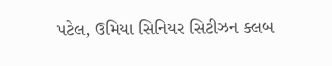પટેલ, ઉમિયા સિનિયર સિટીઝન ક્લબ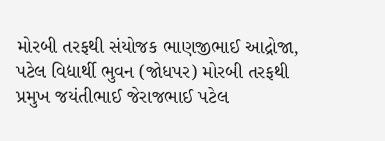મોરબી તરફથી સંયોજક ભાણજીભાઈ આદ્રોજા, પટેલ વિદ્યાર્થી ભુવન (જોધપર) મોરબી તરફથી પ્રમુખ જયંતીભાઈ જેરાજભાઈ પટેલ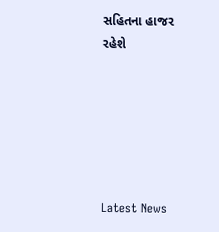સહિતના હાજર રહેશે






Latest News